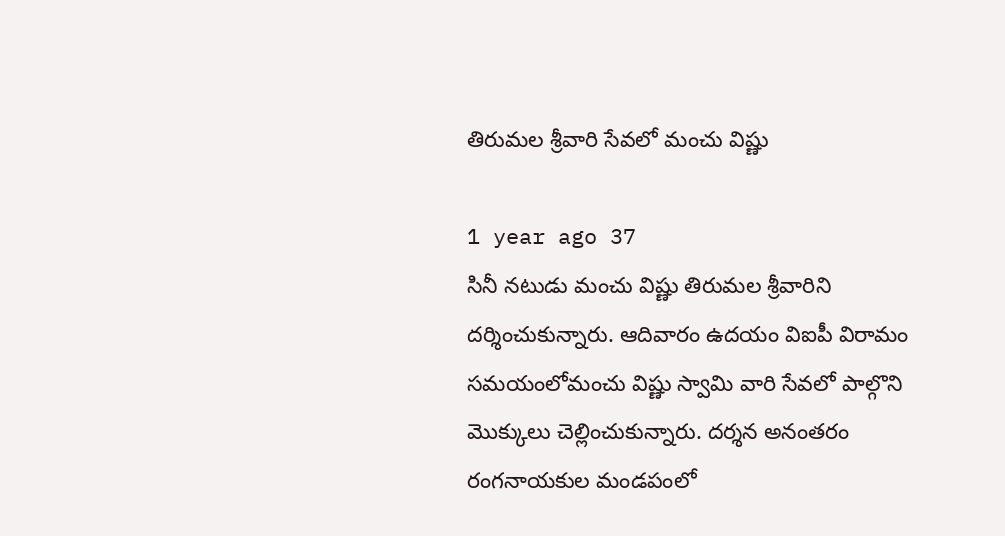తిరుమల శ్రీవారి సేవలో మంచు విష్ణు

1 year ago 37
సినీ నటుడు మంచు విష్ణు తిరుమల శ్రీవారిని దర్శించుకున్నారు. ఆదివారం ఉదయం విఐపీ విరామం సమయంలోమంచు విష్ణు స్వామి వారి సేవలో పాల్గొని మొక్కులు చెల్లించుకున్నారు. దర్శన అనంతరం రంగనాయకుల మండపంలో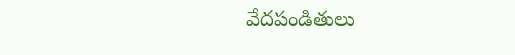వేదపండితులు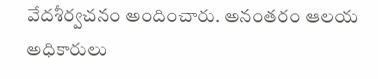వేదశీర్వచనం అందించారు. అనంతరం ఆలయ అధికారులు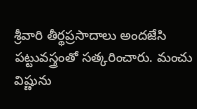శ్రీవారి తీర్థప్రసాదాలు అందజేసి పట్టువస్త్రంతో సత్కరించారు. మంచు విష్ణును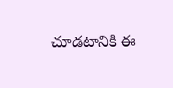చూడటానికి ఈ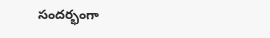సందర్భంగా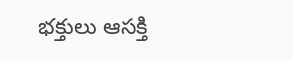భక్తులు ఆసక్తి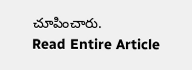చూపించారు.
Read Entire Article